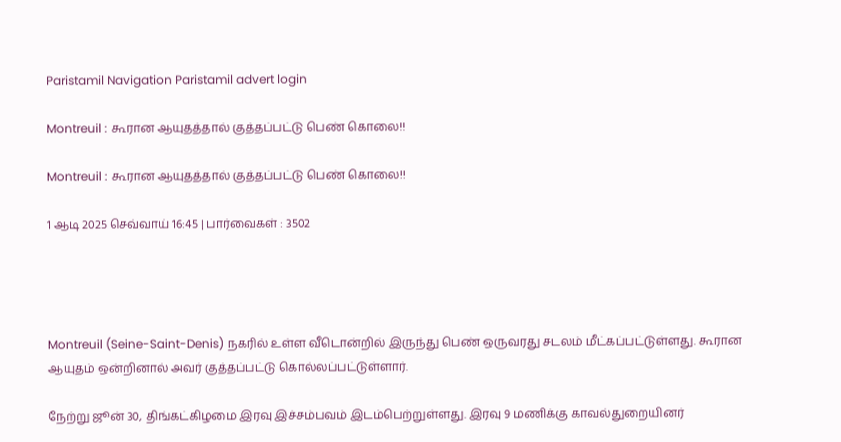Paristamil Navigation Paristamil advert login

Montreuil : கூரான ஆயுதத்தால் குத்தப்பட்டு பெண் கொலை!!

Montreuil : கூரான ஆயுதத்தால் குத்தப்பட்டு பெண் கொலை!!

1 ஆடி 2025 செவ்வாய் 16:45 | பார்வைகள் : 3502




Montreuil (Seine-Saint-Denis) நகரில் உள்ள வீடொன்றில் இருந்து பெண் ஒருவரது சடலம் மீட்கப்பட்டுள்ளது. கூரான ஆயுதம் ஒன்றினால் அவர் குத்தப்பட்டு கொல்லப்பட்டுள்ளார்.

நேற்று ஜூன் 30, திங்கட்கிழமை இரவு இச்சம்பவம் இடம்பெற்றுள்ளது. இரவு 9 மணிக்கு காவல்துறையினர்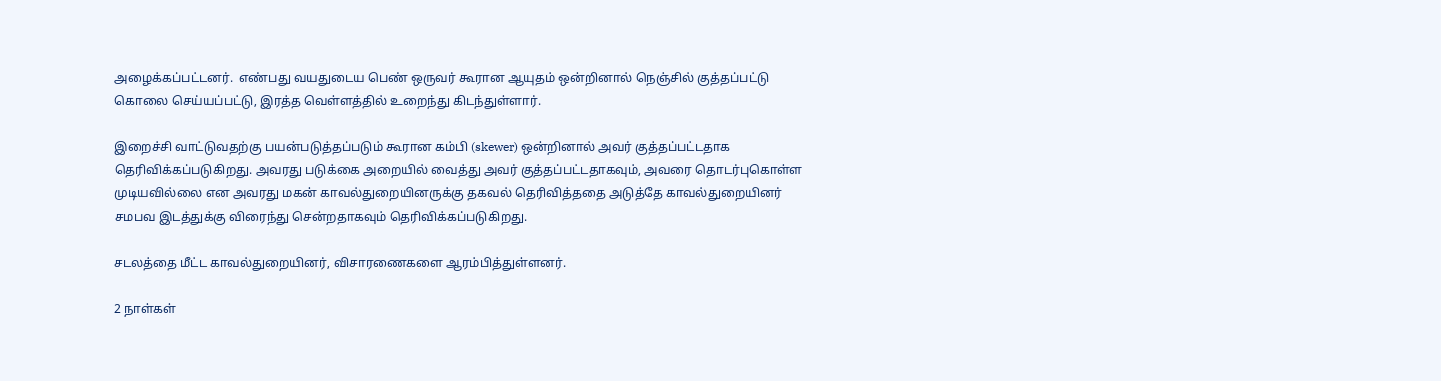அழைக்கப்பட்டனர்.  எண்பது வயதுடைய பெண் ஒருவர் கூரான ஆயுதம் ஒன்றினால் நெஞ்சில் குத்தப்பட்டு கொலை செய்யப்பட்டு, இரத்த வெள்ளத்தில் உறைந்து கிடந்துள்ளார்.

இறைச்சி வாட்டுவதற்கு பயன்படுத்தப்படும் கூரான கம்பி (skewer) ஒன்றினால் அவர் குத்தப்பட்டதாக தெரிவிக்கப்படுகிறது. அவரது படுக்கை அறையில் வைத்து அவர் குத்தப்பட்டதாகவும், அவரை தொடர்புகொள்ள முடியவில்லை என அவரது மகன் காவல்துறையினருக்கு தகவல் தெரிவித்ததை அடுத்தே காவல்துறையினர் சமபவ இடத்துக்கு விரைந்து சென்றதாகவும் தெரிவிக்கப்படுகிறது.

சடலத்தை மீட்ட காவல்துறையினர், விசாரணைகளை ஆரம்பித்துள்ளனர்.

2 நாள்கள்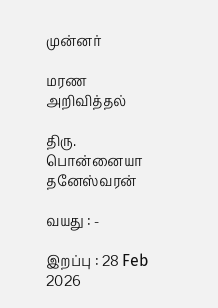முன்னர்

மரண அறிவித்தல்

திரு. பொன்னையா தனேஸ்வரன்

வயது : -

இறப்பு : 28 Feb 2026